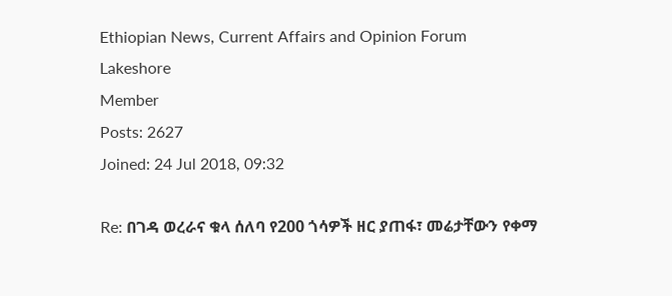Ethiopian News, Current Affairs and Opinion Forum
Lakeshore
Member
Posts: 2627
Joined: 24 Jul 2018, 09:32

Re: በገዳ ወረራና ቁላ ሰለባ የ200 ጎሳዎች ዘር ያጠፋ፣ መሬታቸውን የቀማ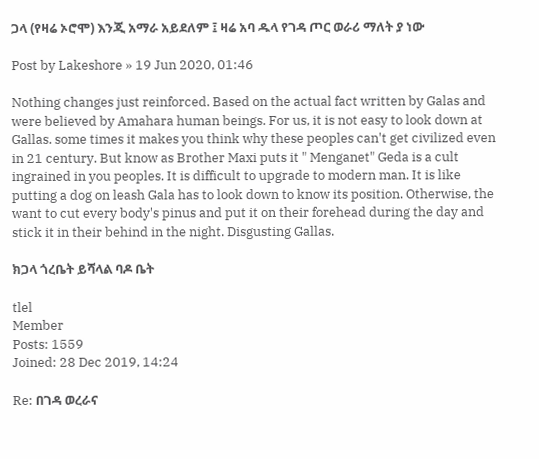ጋላ (የዛሬ ኦሮሞ) እንጂ አማራ አይደለም ፤ ዛሬ አባ ዱላ የገዳ ጦር ወራሪ ማለት ያ ነው

Post by Lakeshore » 19 Jun 2020, 01:46

Nothing changes just reinforced. Based on the actual fact written by Galas and were believed by Amahara human beings. For us, it is not easy to look down at Gallas. some times it makes you think why these peoples can't get civilized even in 21 century. But know as Brother Maxi puts it " Menganet" Geda is a cult ingrained in you peoples. It is difficult to upgrade to modern man. It is like putting a dog on leash Gala has to look down to know its position. Otherwise, the want to cut every body's pinus and put it on their forehead during the day and stick it in their behind in the night. Disgusting Gallas.

ክጋላ ጎረቤት ይሻላል ባዶ ቤት

tlel
Member
Posts: 1559
Joined: 28 Dec 2019, 14:24

Re: በገዳ ወረራና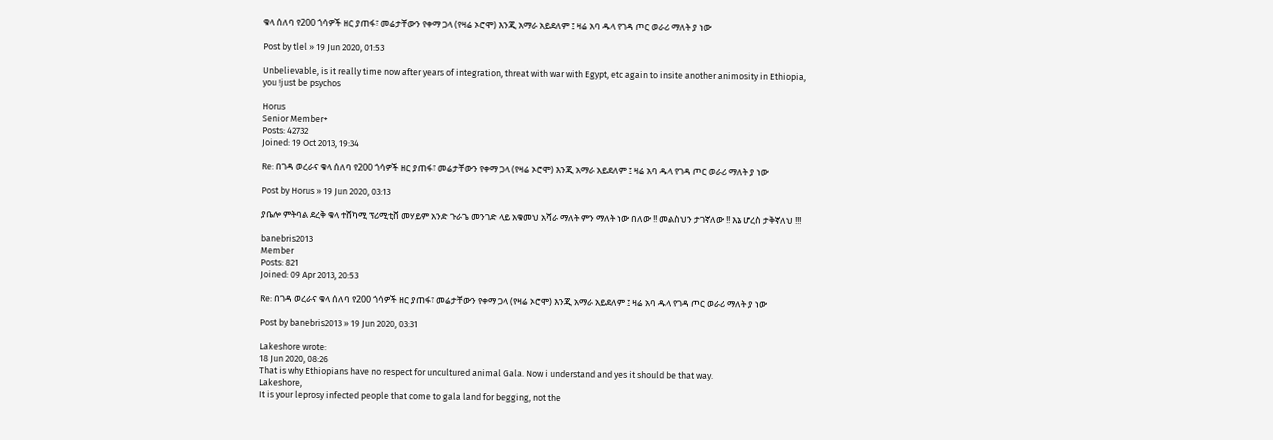ቁላ ሰለባ የ200 ጎሳዎች ዘር ያጠፋ፣ መሬታቸውን የቀማ ጋላ (የዛሬ ኦሮሞ) እንጂ አማራ አይደለም ፤ ዛሬ አባ ዱላ የገዳ ጦር ወራሪ ማለት ያ ነው

Post by tlel » 19 Jun 2020, 01:53

Unbelievable, is it really time now after years of integration, threat with war with Egypt, etc again to insite another animosity in Ethiopia, you !just be psychos

Horus
Senior Member+
Posts: 42732
Joined: 19 Oct 2013, 19:34

Re: በገዳ ወረራና ቁላ ሰለባ የ200 ጎሳዎች ዘር ያጠፋ፣ መሬታቸውን የቀማ ጋላ (የዛሬ ኦሮሞ) እንጂ አማራ አይደለም ፤ ዛሬ አባ ዱላ የገዳ ጦር ወራሪ ማለት ያ ነው

Post by Horus » 19 Jun 2020, 03:13

ያቤሎ ምትባል ደረቅ ቁላ ተሸካሚ ፕሪሚቲቨ መሃይም አንድ ጉራጌ መንገድ ላይ አቁመህ አሻራ ማለት ምን ማለት ነው በለው !! መልስህን ታገኛለው !! እኔ ሆረስ ታቅኛለህ !!!

banebris2013
Member
Posts: 821
Joined: 09 Apr 2013, 20:53

Re: በገዳ ወረራና ቁላ ሰለባ የ200 ጎሳዎች ዘር ያጠፋ፣ መሬታቸውን የቀማ ጋላ (የዛሬ ኦሮሞ) እንጂ አማራ አይደለም ፤ ዛሬ አባ ዱላ የገዳ ጦር ወራሪ ማለት ያ ነው

Post by banebris2013 » 19 Jun 2020, 03:31

Lakeshore wrote:
18 Jun 2020, 08:26
That is why Ethiopians have no respect for uncultured animal Gala. Now i understand and yes it should be that way.
Lakeshore,
It is your leprosy infected people that come to gala land for begging, not the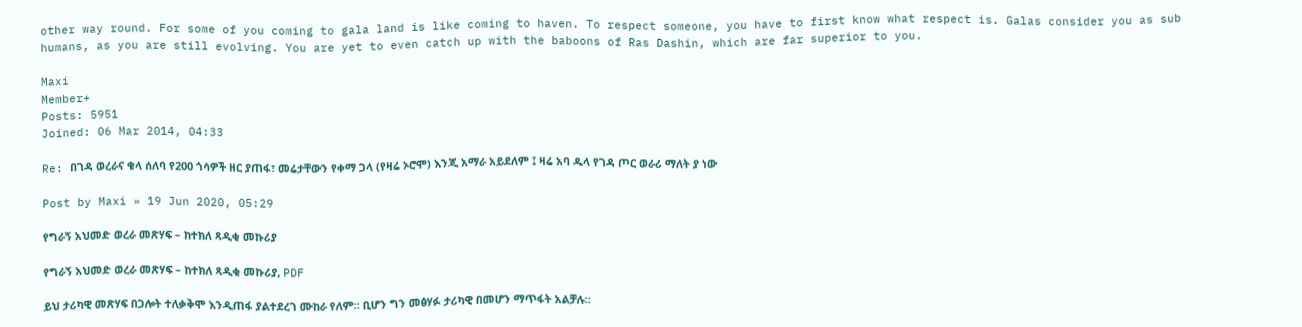other way round. For some of you coming to gala land is like coming to haven. To respect someone, you have to first know what respect is. Galas consider you as sub humans, as you are still evolving. You are yet to even catch up with the baboons of Ras Dashin, which are far superior to you.

Maxi
Member+
Posts: 5951
Joined: 06 Mar 2014, 04:33

Re: በገዳ ወረራና ቁላ ሰለባ የ200 ጎሳዎች ዘር ያጠፋ፣ መሬታቸውን የቀማ ጋላ (የዛሬ ኦሮሞ) እንጂ አማራ አይደለም ፤ ዛሬ አባ ዱላ የገዳ ጦር ወራሪ ማለት ያ ነው

Post by Maxi » 19 Jun 2020, 05:29

የግራኝ አህመድ ወረራ መጽሃፍ – ከተክለ ጻዲቂ መኩሪያ

የግራኝ አህመድ ወረራ መጽሃፍ – ከተክለ ጻዲቂ መኩሪያ, PDF

ይህ ታሪካዊ መጽሃፍ በጋሎት ተለቃቅሞ እንዲጠፋ ያልተደረገ ሙከራ የለም። ቢሆን ግን መፅሃፉ ታሪካዊ በመሆን ማጥፋት አልቻሉ።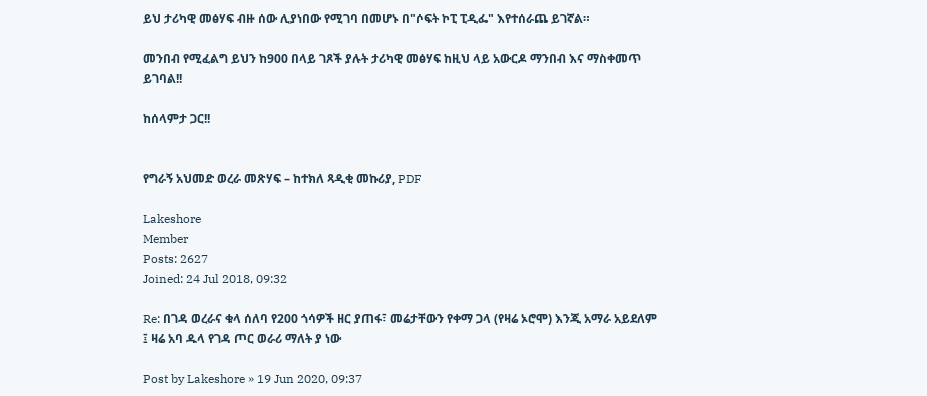ይህ ታሪካዊ መፅሃፍ ብዙ ሰው ሊያነበው የሚገባ በመሆኑ በ"ሶፍት ኮፒ ፒዲፌ" እየተሰራጨ ይገኛል።

መንበብ የሚፈልግ ይህን ከ900 በላይ ገጾች ያሉት ታሪካዊ መፅሃፍ ከዚህ ላይ አውርዶ ማንበብ እና ማስቀመጥ ይገባል!!

ከሰላምታ ጋር!!


የግራኝ አህመድ ወረራ መጽሃፍ – ከተክለ ጻዲቂ መኩሪያ, PDF

Lakeshore
Member
Posts: 2627
Joined: 24 Jul 2018, 09:32

Re: በገዳ ወረራና ቁላ ሰለባ የ200 ጎሳዎች ዘር ያጠፋ፣ መሬታቸውን የቀማ ጋላ (የዛሬ ኦሮሞ) እንጂ አማራ አይደለም ፤ ዛሬ አባ ዱላ የገዳ ጦር ወራሪ ማለት ያ ነው

Post by Lakeshore » 19 Jun 2020, 09:37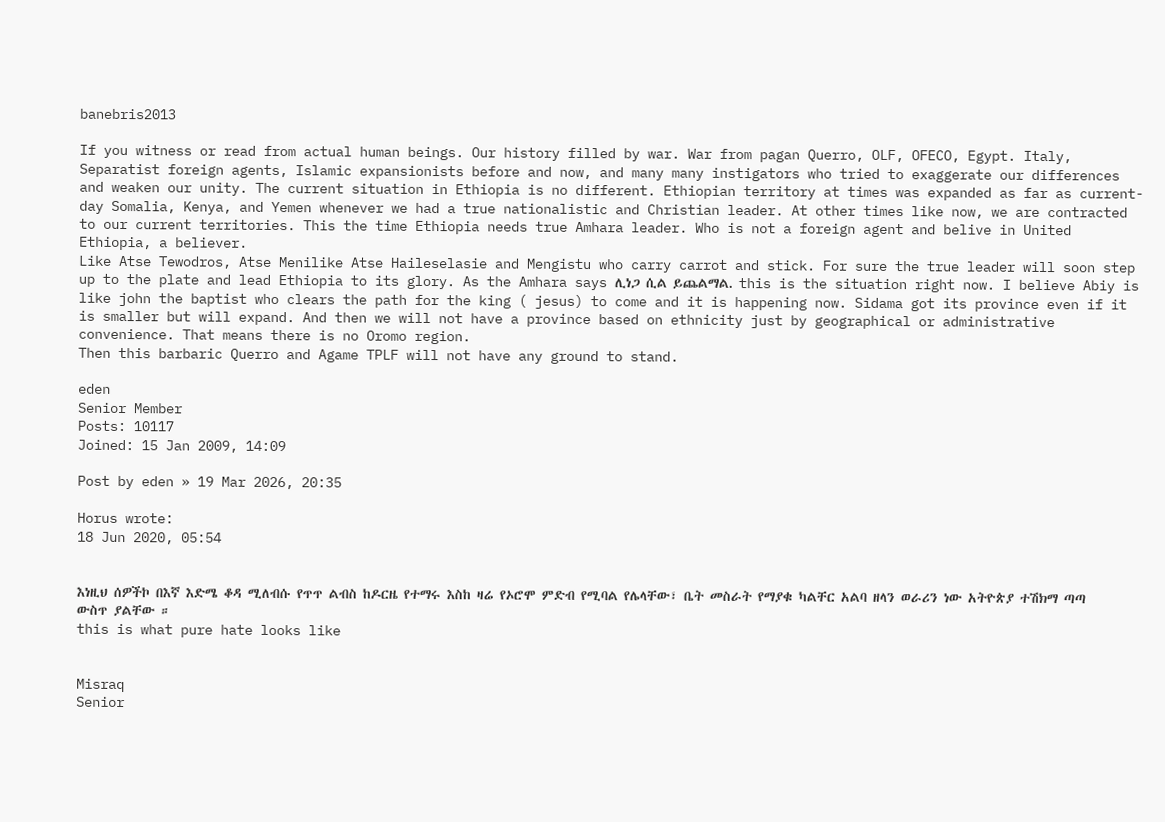banebris2013

If you witness or read from actual human beings. Our history filled by war. War from pagan Querro, OLF, OFECO, Egypt. Italy, Separatist foreign agents, Islamic expansionists before and now, and many many instigators who tried to exaggerate our differences and weaken our unity. The current situation in Ethiopia is no different. Ethiopian territory at times was expanded as far as current-day Somalia, Kenya, and Yemen whenever we had a true nationalistic and Christian leader. At other times like now, we are contracted to our current territories. This the time Ethiopia needs true Amhara leader. Who is not a foreign agent and belive in United Ethiopia, a believer.
Like Atse Tewodros, Atse Menilike Atse Haileselasie and Mengistu who carry carrot and stick. For sure the true leader will soon step up to the plate and lead Ethiopia to its glory. As the Amhara says ሊነጋ ሲል ይጨልማል. this is the situation right now. I believe Abiy is like john the baptist who clears the path for the king ( jesus) to come and it is happening now. Sidama got its province even if it is smaller but will expand. And then we will not have a province based on ethnicity just by geographical or administrative convenience. That means there is no Oromo region.
Then this barbaric Querro and Agame TPLF will not have any ground to stand.

eden
Senior Member
Posts: 10117
Joined: 15 Jan 2009, 14:09

Post by eden » 19 Mar 2026, 20:35

Horus wrote:
18 Jun 2020, 05:54


እነዚህ ሰዎችኮ በእኛ እድሜ ቆዳ ሚለብሱ የጥጥ ልብስ ከዶርዜ የተማሩ እስከ ዛሬ የኦሮሞ ምድብ የሚባል የሌላቸው፣ ቤት መስራት የማያቁ ካልቸር አልባ ዘላን ወራሪን ነው አትዮጵያ ተሽክማ ጣጣ ውስጥ ያልቸው ።
this is what pure hate looks like


Misraq
Senior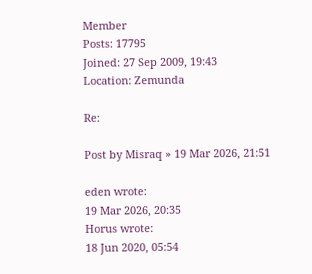Member
Posts: 17795
Joined: 27 Sep 2009, 19:43
Location: Zemunda

Re:

Post by Misraq » 19 Mar 2026, 21:51

eden wrote:
19 Mar 2026, 20:35
Horus wrote:
18 Jun 2020, 05:54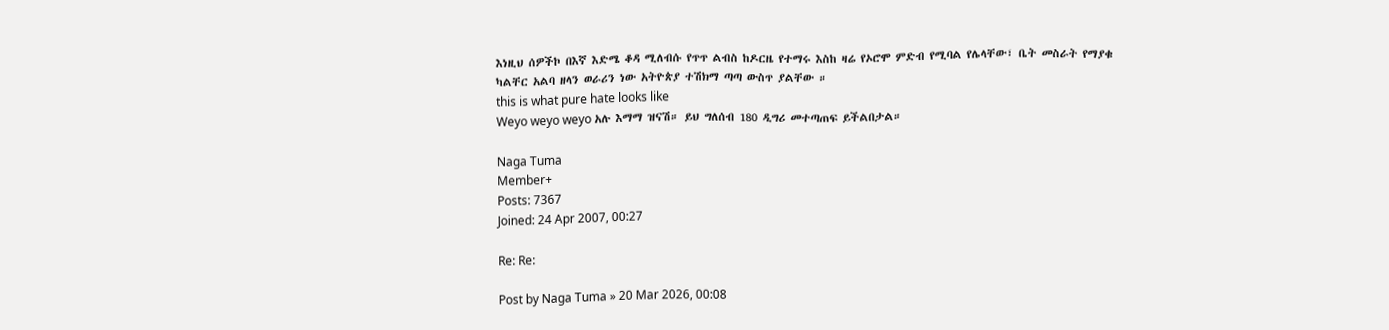እነዚህ ሰዎችኮ በእኛ እድሜ ቆዳ ሚለብሱ የጥጥ ልብስ ከዶርዜ የተማሩ እስከ ዛሬ የኦሮሞ ምድብ የሚባል የሌላቸው፣ ቤት መስራት የማያቁ ካልቸር አልባ ዘላን ወራሪን ነው አትዮጵያ ተሽክማ ጣጣ ውስጥ ያልቸው ።
this is what pure hate looks like
Weyo weyo weyo አሉ እማማ ዝናሽ። ይህ ግለሰብ 180 ዲግሪ መተጣጠፍ ይችልበታል።

Naga Tuma
Member+
Posts: 7367
Joined: 24 Apr 2007, 00:27

Re: Re:

Post by Naga Tuma » 20 Mar 2026, 00:08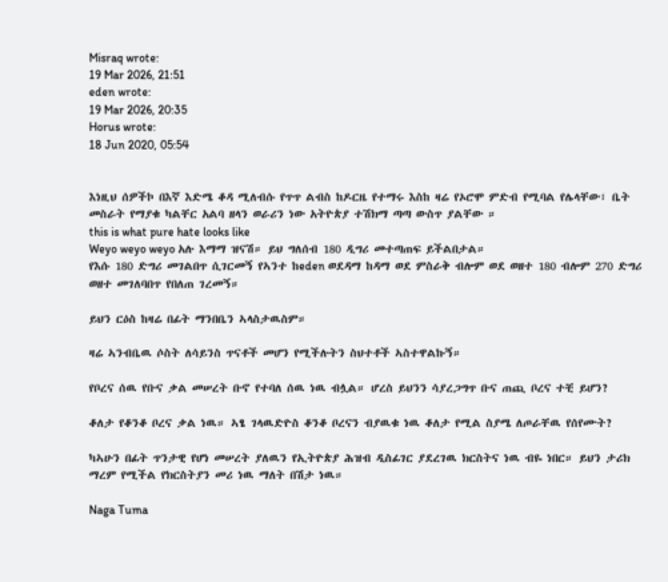Misraq wrote:
19 Mar 2026, 21:51
eden wrote:
19 Mar 2026, 20:35
Horus wrote:
18 Jun 2020, 05:54


እነዚህ ሰዎችኮ በእኛ እድሜ ቆዳ ሚለብሱ የጥጥ ልብስ ከዶርዜ የተማሩ እስከ ዛሬ የኦሮሞ ምድብ የሚባል የሌላቸው፣ ቤት መስራት የማያቁ ካልቸር አልባ ዘላን ወራሪን ነው አትዮጵያ ተሽክማ ጣጣ ውስጥ ያልቸው ።
this is what pure hate looks like
Weyo weyo weyo አሉ እማማ ዝናሽ። ይህ ግለሰብ 180 ዲግሪ መተጣጠፍ ይችልበታል።
የእሱ 180 ድግሪ መገልበጥ ሲገርመኝ የኣንተ ከeden ወደዳማ ከዳማ ወደ ምስራቅ ብሎም ወደ ወዘተ 180 ብሎም 270 ድግሪ ወዘተ መገለባበጥ የበለጠ ገረመኝ።

ይህን ርዕስ ከዛሬ በፊት ማንበቤን ኣላስታዉስም።

ዛሬ ኣንብቤዉ ሶስት ለሳይንስ ጥናቶች መሆን የሚችሉትን ስህተቶች ኣስተዋልኩኝ።

የቦረና ሰዉ የቡና ቃል መሠረት ቡኖ የተባለ ሰዉ ነዉ ብሏል። ሆረስ ይህንን ሳያረጋግጥ ቡና ጠጪ ቦረና ተቺ ይሆን?

ቆለታ የቆንቆ ቦረና ቃል ነዉ። ኣፄ ገላዉድዮስ ቆንቆ ቦረናን ብያዉቁ ነዉ ቆለታ የሚል ስያሜ ለጦራቸዉ የሰየሙት?

ካኣሁን በፊት ጥንታዊ የሆነ መሠረት ያለዉን የኢትዮጵያ ሕዝብ ዲስፊገር ያደረገዉ ክርስትና ነዉ ብዬ ነበር። ይህን ታሪክ ማረም የሚችል የክርስትያን መሪ ነዉ ማለት በሽታ ነዉ።

Naga Tuma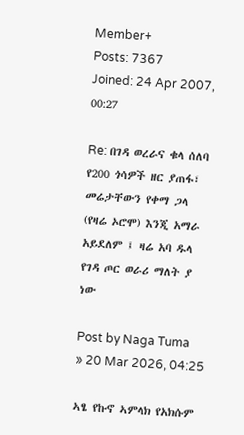Member+
Posts: 7367
Joined: 24 Apr 2007, 00:27

Re: በገዳ ወረራና ቁላ ሰለባ የ200 ጎሳዎች ዘር ያጠፋ፣ መሬታቸውን የቀማ ጋላ (የዛሬ ኦሮሞ) እንጂ አማራ አይደለም ፤ ዛሬ አባ ዱላ የገዳ ጦር ወራሪ ማለት ያ ነው

Post by Naga Tuma » 20 Mar 2026, 04:25

ኣፄ የኩኖ ኣምላክ የአክሱም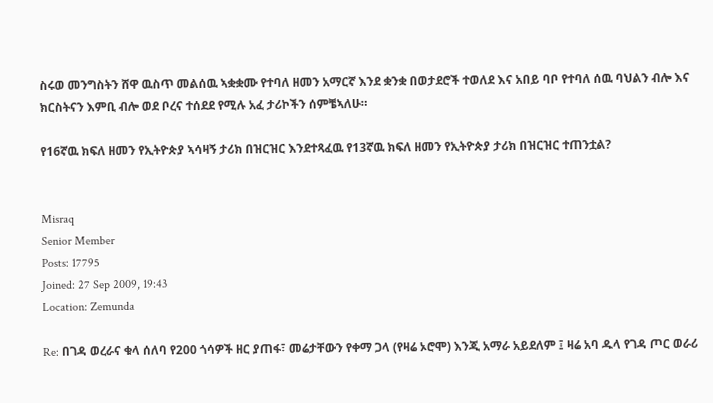ስሩወ መንግስትን ሸዋ ዉስጥ መልሰዉ ኣቋቋሙ የተባለ ዘመን አማርኛ እንደ ቋንቋ በወታደሮች ተወለደ እና አበይ ባቦ የተባለ ሰዉ ባህልን ብሎ እና ክርስትናን እምቢ ብሎ ወደ ቦረና ተሰደደ የሚሉ አፈ ታሪኮችን ሰምቼኣለሁ።

የ16ኛዉ ክፍለ ዘመን የኢትዮጵያ ኣሳዛኝ ታሪክ በዝርዝር እንደተጻፈዉ የ13ኛዉ ክፍለ ዘመን የኢትዮጵያ ታሪክ በዝርዝር ተጠንቷል?


Misraq
Senior Member
Posts: 17795
Joined: 27 Sep 2009, 19:43
Location: Zemunda

Re: በገዳ ወረራና ቁላ ሰለባ የ200 ጎሳዎች ዘር ያጠፋ፣ መሬታቸውን የቀማ ጋላ (የዛሬ ኦሮሞ) እንጂ አማራ አይደለም ፤ ዛሬ አባ ዱላ የገዳ ጦር ወራሪ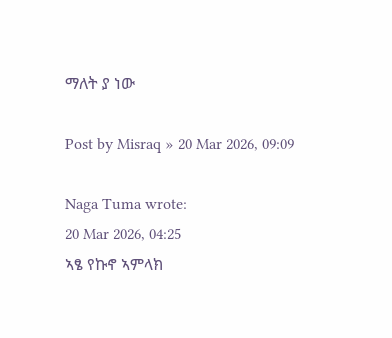ማለት ያ ነው

Post by Misraq » 20 Mar 2026, 09:09

Naga Tuma wrote:
20 Mar 2026, 04:25
ኣፄ የኩኖ ኣምላክ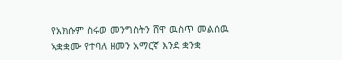የአክሱም ስሩወ መንግስትን ሸዋ ዉስጥ መልሰዉ ኣቋቋሙ የተባለ ዘመን አማርኛ እንደ ቋንቋ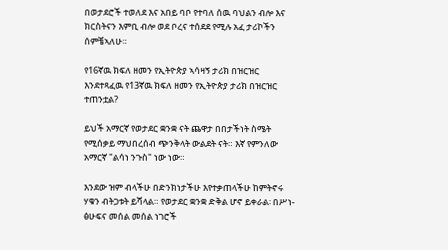በወታደሮች ተወለደ እና አበይ ባቦ የተባለ ሰዉ ባህልን ብሎ እና ክርስትናን እምቢ ብሎ ወደ ቦረና ተሰደደ የሚሉ አፈ ታሪኮችን ሰምቼኣለሁ።

የ16ኛዉ ክፍለ ዘመን የኢትዮጵያ ኣሳዛኝ ታሪክ በዝርዝር እንደተጻፈዉ የ13ኛዉ ክፍለ ዘመን የኢትዮጵያ ታሪክ በዝርዝር ተጠንቷል?

ይህች አማርኛ የወታደር ቋንቋ ናት ጨዋታ በበታችነት ስሜት የሚሰቃይ ማህበረሰብ ጭንቅላት ውልደት ናት። እኛ የምንለው አማርኛ "ልሳነ ንጉስ" ነው ነው።

እንደው ዝም ብላችሁ በድንክነታችሁ እየተቃጠላችሁ ከምትኖሩ ሃቁን ብትጋቱት ይሻላል። የወታደር ቋንቋ ድቅል ሆኖ ይቀራል፡ በሥነ-ፅሁፍና መሰል መሰል ነገሮች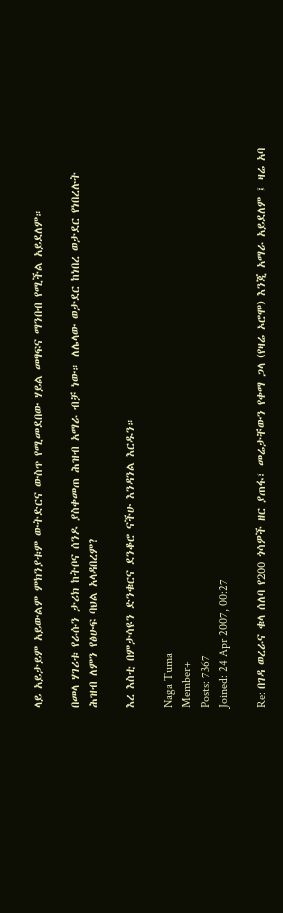ላይ አይታይም አይውልም ምክንያቱም ውትድርና ውስጥ የሚመደበው ሃይል መፃፍና ማንበብ የሚችል አይደለም።

በመላ ሃገሪቱ የራሱን ታሪክ ከትቦና ሰንዶ ያስቀመጠ ሕዝብ አማራ ብቻ ነው። ለሌላው ወታደር ከነበረ ወታደር የነበረሉት ሕዝብ ለምን የፅሁፍ ባህል አላዳበረም?

እረ እስቲ በምታሳዩን ድንቁርና ደንቆሮ ናችሁ እንዳንል እርዱን።

Naga Tuma
Member+
Posts: 7367
Joined: 24 Apr 2007, 00:27

Re: በገዳ ወረራና ቁላ ሰለባ የ200 ጎሳዎች ዘር ያጠፋ፣ መሬታቸውን የቀማ ጋላ (የዛሬ ኦሮሞ) እንጂ አማራ አይደለም ፤ ዛሬ አባ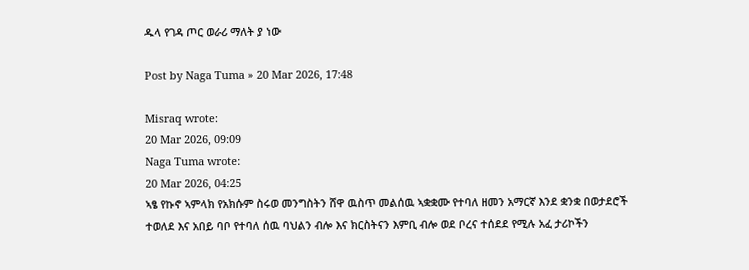ዱላ የገዳ ጦር ወራሪ ማለት ያ ነው

Post by Naga Tuma » 20 Mar 2026, 17:48

Misraq wrote:
20 Mar 2026, 09:09
Naga Tuma wrote:
20 Mar 2026, 04:25
ኣፄ የኩኖ ኣምላክ የአክሱም ስሩወ መንግስትን ሸዋ ዉስጥ መልሰዉ ኣቋቋሙ የተባለ ዘመን አማርኛ እንደ ቋንቋ በወታደሮች ተወለደ እና አበይ ባቦ የተባለ ሰዉ ባህልን ብሎ እና ክርስትናን እምቢ ብሎ ወደ ቦረና ተሰደደ የሚሉ አፈ ታሪኮችን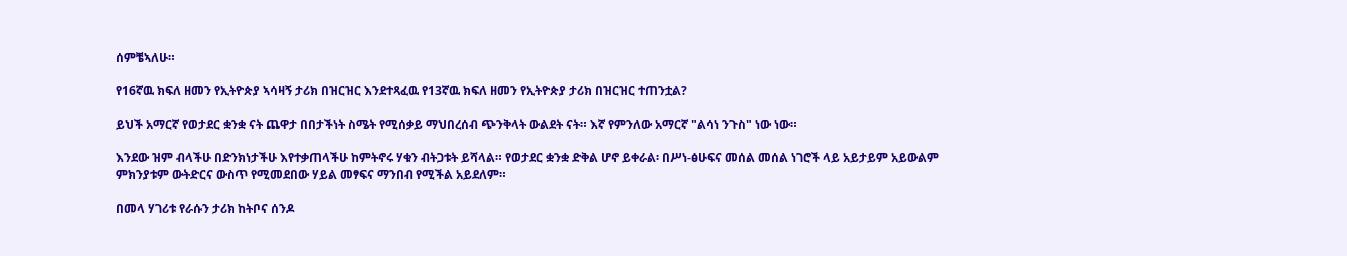ሰምቼኣለሁ።

የ16ኛዉ ክፍለ ዘመን የኢትዮጵያ ኣሳዛኝ ታሪክ በዝርዝር እንደተጻፈዉ የ13ኛዉ ክፍለ ዘመን የኢትዮጵያ ታሪክ በዝርዝር ተጠንቷል?

ይህች አማርኛ የወታደር ቋንቋ ናት ጨዋታ በበታችነት ስሜት የሚሰቃይ ማህበረሰብ ጭንቅላት ውልደት ናት። እኛ የምንለው አማርኛ "ልሳነ ንጉስ" ነው ነው።

እንደው ዝም ብላችሁ በድንክነታችሁ እየተቃጠላችሁ ከምትኖሩ ሃቁን ብትጋቱት ይሻላል። የወታደር ቋንቋ ድቅል ሆኖ ይቀራል፡ በሥነ-ፅሁፍና መሰል መሰል ነገሮች ላይ አይታይም አይውልም ምክንያቱም ውትድርና ውስጥ የሚመደበው ሃይል መፃፍና ማንበብ የሚችል አይደለም።

በመላ ሃገሪቱ የራሱን ታሪክ ከትቦና ሰንዶ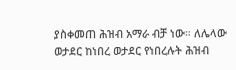ያስቀመጠ ሕዝብ አማራ ብቻ ነው። ለሌላው ወታደር ከነበረ ወታደር የነበረሉት ሕዝብ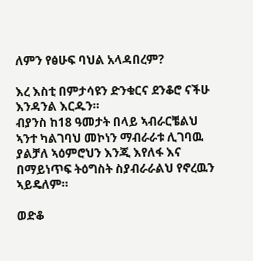ለምን የፅሁፍ ባህል አላዳበረም?

እረ እስቲ በምታሳዩን ድንቁርና ደንቆሮ ናችሁ እንዳንል እርዱን።
ብያንስ ከ18 ዓመታት በላይ ኣብራርቼልህ ኣንተ ካልገባህ መኮነን ማብራራቱ ሊገባዉ ያልቻለ ኣዕምሮህን እንጂ እየለፋ እና በማይነጥፍ ትዕግስት ስያብራራልህ የኖረዉን ኣይዴለም።

ወድቆ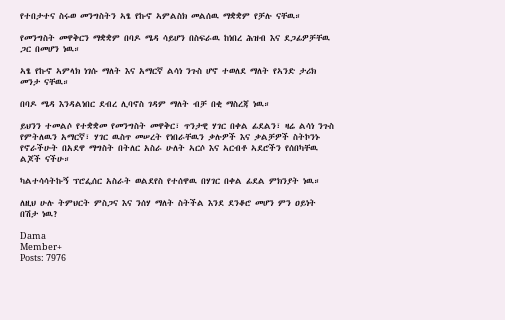የተበታተና ስሩወ መንግስትን ኣፄ የኩኖ ኣምልስክ መልሰዉ ማቋቋም የቻሉ ናቸዉ።

የመንግስት መዋቅርን ማቋቋም በባዶ ሜዳ ሳይሆን በስፍራዉ ከነበረ ሕዝብ እና ደጋፊዎቻቸዉ ጋር በመሆን ነዉ።

ኣፄ የኩኖ ኣምላክ ነገሱ ማለት እና አማርኛ ልሳነ ንጉስ ሆኖ ተወለደ ማለት የኣንድ ታሪክ መንታ ናቸዉ።

በባዶ ሜዳ እንዳልነበር ደብረ ሊባኖስ ገዳም ማለት ብቻ በቂ ማስረጃ ነዉ።

ይህንን ተመልሶ የተቋቋመ የመንግስት መዋቅር፣ ጥንታዊ ሃገር በቀል ፊደልን፣ ዛሬ ልሳነ ንጉስ የምትለዉን አማርኛ፣ ሃገር ዉስጥ መሠረት የነበራቸዉን ቃሉዎች እና ቃልቻዎች ስትኮንኑ የኖራችሁት በአደዋ ማግስት በትለር አስራ ሁለት ኣርሶ እና ኣርብቶ ኣደሮችን የሰበካቸዉ ልጆች ናችሁ።

ካልተሳሳትኩኝ ፕሮፌሰር አስራት ወልደየስ የተሰዋዉ በሃገር በቀል ፊደል ምክንያት ነዉ።

ለዚህ ሁሉ ትምህርት ምስጋና እና ንሰሃ ማለት ስትችል እንደ ደንቆሮ መሆን ምን ዐይነት በሽታ ነዉ?

Dama
Member+
Posts: 7976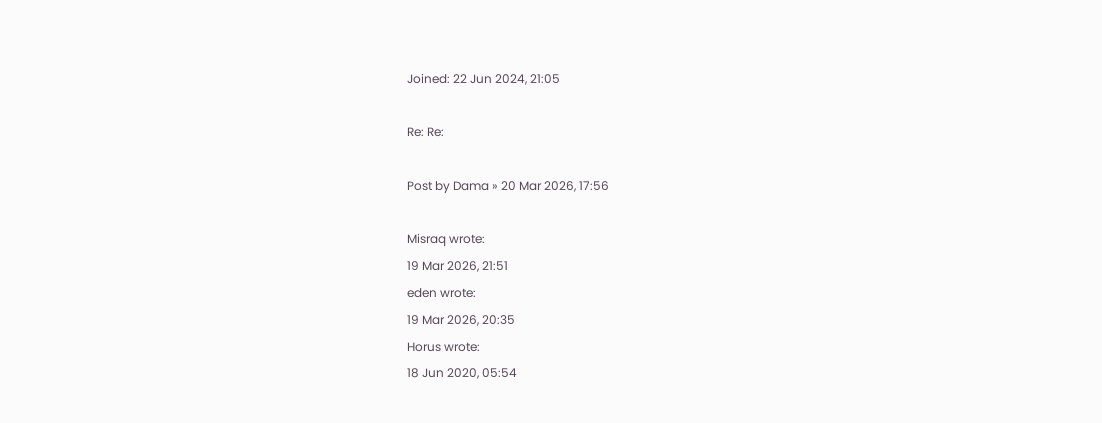Joined: 22 Jun 2024, 21:05

Re: Re:

Post by Dama » 20 Mar 2026, 17:56

Misraq wrote:
19 Mar 2026, 21:51
eden wrote:
19 Mar 2026, 20:35
Horus wrote:
18 Jun 2020, 05:54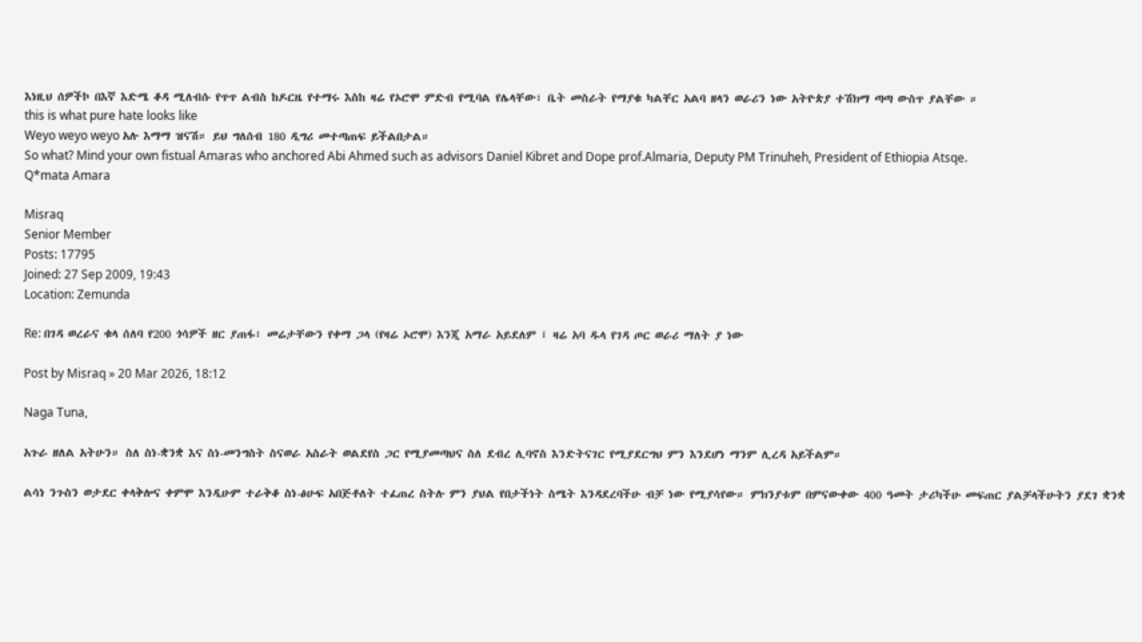እነዚህ ሰዎችኮ በእኛ እድሜ ቆዳ ሚለብሱ የጥጥ ልብስ ከዶርዜ የተማሩ እስከ ዛሬ የኦሮሞ ምድብ የሚባል የሌላቸው፣ ቤት መስራት የማያቁ ካልቸር አልባ ዘላን ወራሪን ነው አትዮጵያ ተሽክማ ጣጣ ውስጥ ያልቸው ።
this is what pure hate looks like
Weyo weyo weyo አሉ እማማ ዝናሽ። ይህ ግለሰብ 180 ዲግሪ መተጣጠፍ ይችልበታል።
So what? Mind your own fistual Amaras who anchored Abi Ahmed such as advisors Daniel Kibret and Dope prof.Almaria, Deputy PM Trinuheh, President of Ethiopia Atsqe.
Q*mata Amara

Misraq
Senior Member
Posts: 17795
Joined: 27 Sep 2009, 19:43
Location: Zemunda

Re: በገዳ ወረራና ቁላ ሰለባ የ200 ጎሳዎች ዘር ያጠፋ፣ መሬታቸውን የቀማ ጋላ (የዛሬ ኦሮሞ) እንጂ አማራ አይደለም ፤ ዛሬ አባ ዱላ የገዳ ጦር ወራሪ ማለት ያ ነው

Post by Misraq » 20 Mar 2026, 18:12

Naga Tuna,

አጉራ ዘለል አትሁን። ስለ ስነ-ቋንቋ እና ስነ-መንግስት ስናወራ አስራት ወልደየስ ጋር የሚያመጣህና ስለ ደብረ ሊባኖስ እንድትናገር የሚያደርግህ ምን እንደሆነ ማንም ሊረዳ አይችልም።

ልሳነ ንጉስን ወታደር ቀላቅሎና ቀምሞ እንዲሁም ተራቅቆ ስነ-ፅሁፍ አበጅቶለት ተፈጠረ ስትሉ ምን ያህል የበታችነት ስሜት እንዳደረባችሁ ብቻ ነው የሚያሳየው። ምክንያቱም በምናውቀው 400 ዓመት ታሪካችሁ መፍጠር ያልቻላችሁትን ያደገ ቋንቋ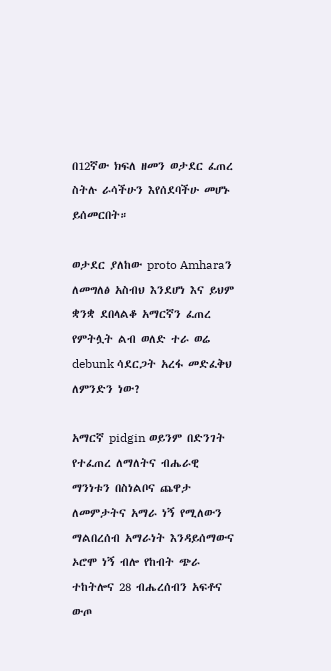በ12ኛው ክፍለ ዘመን ወታደር ፈጠረ ስትሉ ራሳችሁን እየሰደባችሁ መሆኑ ይሰመርበት።

ወታደር ያለከው proto Amharaን ለመግለፅ አስብህ እንደሆነ እና ይህም ቋንቋ ደበላልቆ አማርኛን ፈጠረ የምትሏት ልብ ወለድ ተራ ወሬ debunk ሳደርጋት አረፋ መድፈቅህ ለምንድን ነው?

አማርኛ pidgin ወይንም በድንገት የተፈጠረ ለማለትና ብሔራዊ ማንነቱን በስነልቦና ጨዋታ ለመምታትና አማራ ነኝ የሚለውን ማልበረሰብ አማራነት እንዳይሰማውና ኦሮሞ ነኝ ብሎ የከብት ጭራ ተከትሎና 28 ብሔረሰብን አፍቶና ውጦ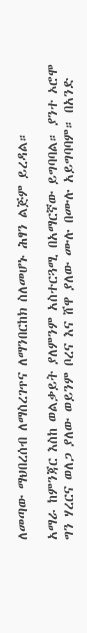ለመጣው ማህበረሰብ ለማስረገጥና ለማንበርከክ ስለመሆኑ ሕፃን ልጅም ይረዳል።

አማራ ከምንጃር እስከ ወልቃይት ያለምንም አስተርጓሚ በአማርኛው ይግባባል። ያንተ ኦሮሞ ግን ሃረርና ወለጋ ያለው ወይንም ቦረና እና ሸዋ ያለው ሙሉ በሙሉ አይግባባም። በአንድ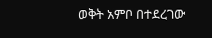ወቅት አምቦ በተደረገው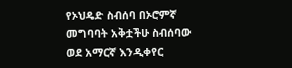የኦህዴድ ስብሰባ በኦሮምኛ መግባባት አቅቷችሁ ስብሰባው ወደ አማርኛ እንዲቀየር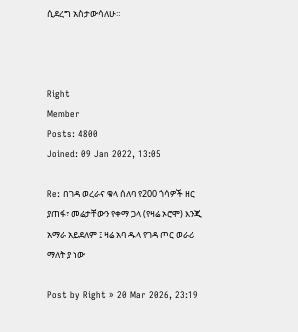ሲደረግ አስታውሳለሁ።



Right
Member
Posts: 4800
Joined: 09 Jan 2022, 13:05

Re: በገዳ ወረራና ቁላ ሰለባ የ200 ጎሳዎች ዘር ያጠፋ፣ መሬታቸውን የቀማ ጋላ (የዛሬ ኦሮሞ) እንጂ አማራ አይደለም ፤ ዛሬ አባ ዱላ የገዳ ጦር ወራሪ ማለት ያ ነው

Post by Right » 20 Mar 2026, 23:19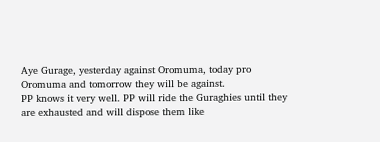Aye Gurage, yesterday against Oromuma, today pro Oromuma and tomorrow they will be against.
PP knows it very well. PP will ride the Guraghies until they are exhausted and will dispose them like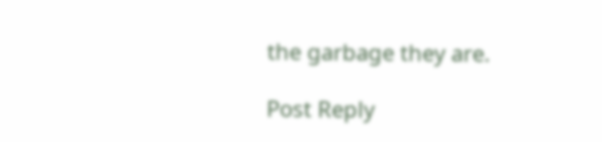the garbage they are.

Post Reply